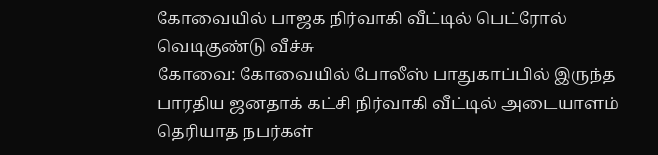கோவையில் பாஜக நிர்வாகி வீட்டில் பெட்ரோல் வெடிகுண்டு வீச்சு
கோவை: கோவையில் போலீஸ் பாதுகாப்பில் இருந்த பாரதிய ஜனதாக் கட்சி நிர்வாகி வீட்டில் அடையாளம் தெரியாத நபர்கள்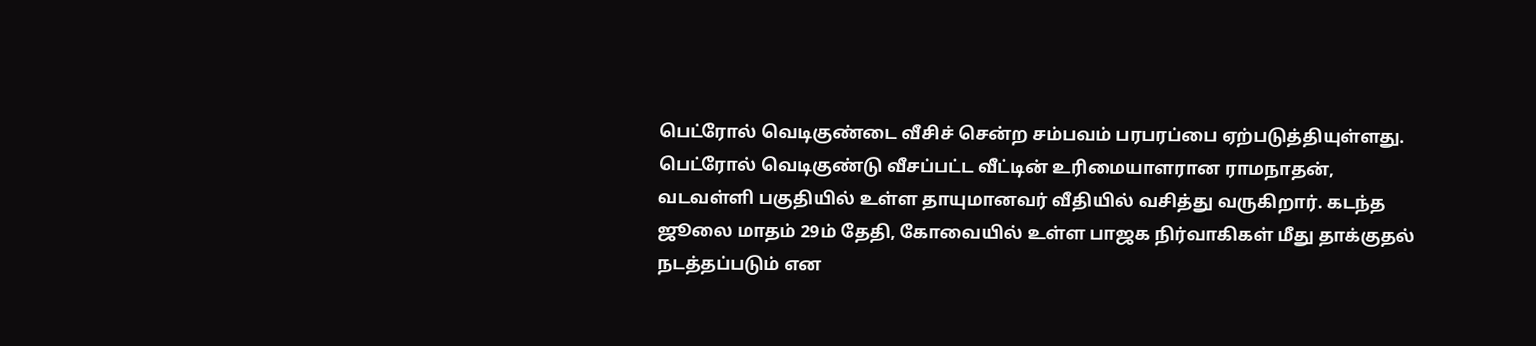பெட்ரோல் வெடிகுண்டை வீசிச் சென்ற சம்பவம் பரபரப்பை ஏற்படுத்தியுள்ளது.
பெட்ரோல் வெடிகுண்டு வீசப்பட்ட வீட்டின் உரிமையாளரான ராமநாதன், வடவள்ளி பகுதியில் உள்ள தாயுமானவர் வீதியில் வசித்து வருகிறார். கடந்த ஜூலை மாதம் 29ம் தேதி, கோவையில் உள்ள பாஜக நிர்வாகிகள் மீது தாக்குதல் நடத்தப்படும் என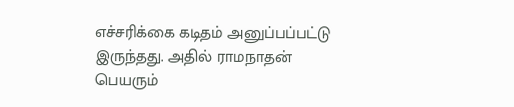எச்சரிக்கை கடிதம் அனுப்பப்பட்டு இருந்தது. அதில் ராமநாதன் பெயரும்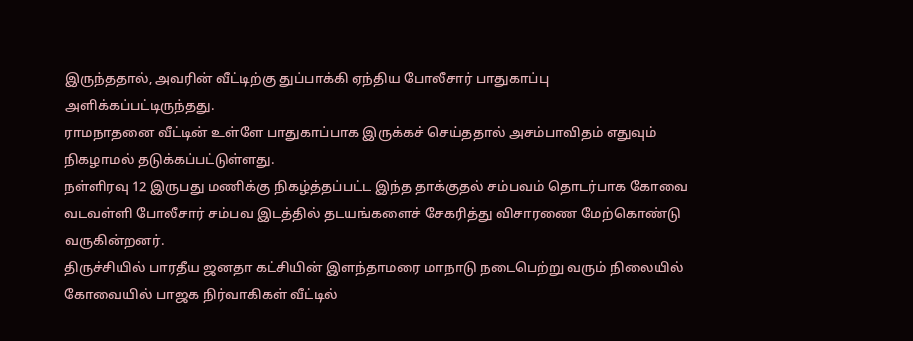இருந்ததால், அவரின் வீட்டிற்கு துப்பாக்கி ஏந்திய போலீசார் பாதுகாப்பு அளிக்கப்பட்டிருந்தது.
ராமநாதனை வீட்டின் உள்ளே பாதுகாப்பாக இருக்கச் செய்ததால் அசம்பாவிதம் எதுவும் நிகழாமல் தடுக்கப்பட்டுள்ளது.
நள்ளிரவு 12 இருபது மணிக்கு நிகழ்த்தப்பட்ட இந்த தாக்குதல் சம்பவம் தொடர்பாக கோவை வடவள்ளி போலீசார் சம்பவ இடத்தில் தடயங்களைச் சேகரித்து விசாரணை மேற்கொண்டு வருகின்றனர்.
திருச்சியில் பாரதீய ஜனதா கட்சியின் இளந்தாமரை மாநாடு நடைபெற்று வரும் நிலையில் கோவையில் பாஜக நிர்வாகிகள் வீட்டில்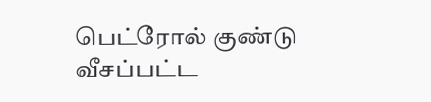பெட்ரோல் குண்டு வீசப்பட்ட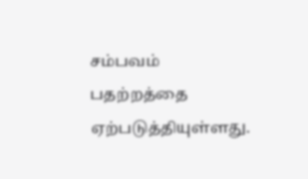சம்பவம் பதற்றத்தை ஏற்படுத்தியுள்ளது.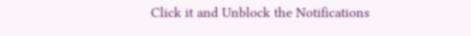Click it and Unblock the Notifications